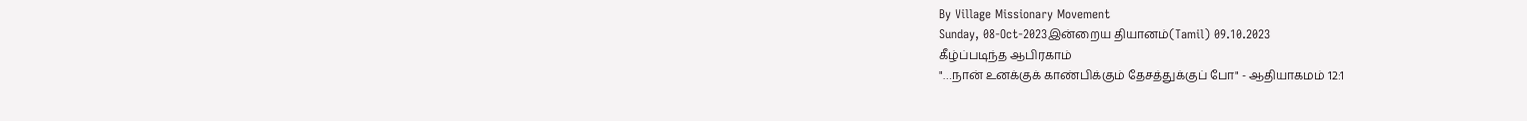By Village Missionary Movement
Sunday, 08-Oct-2023இன்றைய தியானம்(Tamil) 09.10.2023
கீழ்ப்படிந்த ஆபிரகாம்
"…நான் உனக்குக் காண்பிக்கும் தேசத்துக்குப் போ" - ஆதியாகமம் 12:1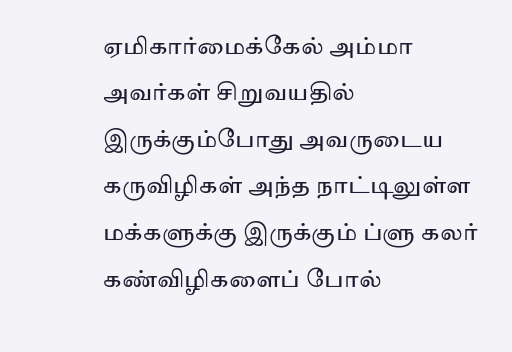ஏமிகார்மைக்கேல் அம்மா அவர்கள் சிறுவயதில் இருக்கும்போது அவருடைய கருவிழிகள் அந்த நாட்டிலுள்ள மக்களுக்கு இருக்கும் ப்ளு கலர் கண்விழிகளைப் போல்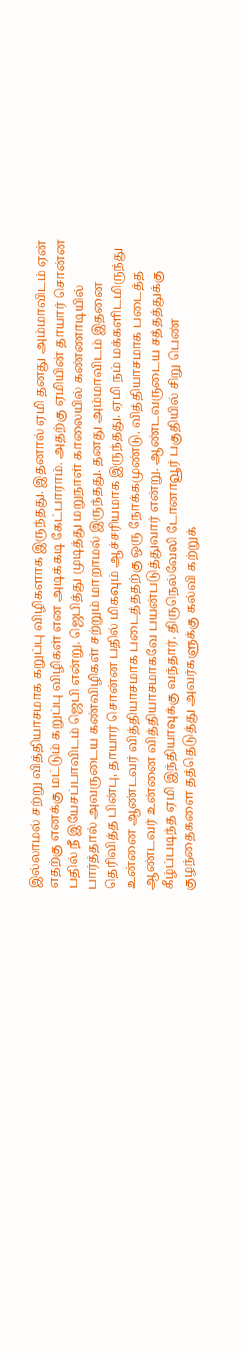இல்லாமல் சற்று வித்தியாசமாக கறுப்பு விழிகளாக இருந்தது. இதனால் ஏமி தனது அம்மாவிடம் ஏன் எதற்கு எனக்கு மட்டும் கறுப்பு விழிகள் என அடிக்கடி கேட்பாராம். அதற்கு ஏமியின் தாயார் சொன்ன பதில் நீ இயேசப்பாவிடம் ஜெபி என்று. ஜெபித்து முடித்து மறுநாள் காலையில் கண்ணாடியில் பார்த்தால் அவருடைய கண்விழிகள் சற்றும் மாறாமல் இருந்தது. தனது அம்மாவிடம் இதனை தெரிவித்த பின்பு, தாயார் சொன்ன பதில் மிகவும் ஆச்சரியமாக இருந்தது. ஏமி நம் மக்களிடமிருந்து உன்னை ஆண்டவர் வித்தியாசமாக படைத்ததற்கு ஒரு நோக்கமுண்டு. வித்தியாசமாக படைத்த ஆண்டவர் உன்னை வித்தியாசமாகவே பயன்படுத்துவார் என்று. ஆண்டவருடைய சத்தத்துக்கு கீழ்ப்படிந்த ஏமி இந்தியாவுக்கு வந்தார். திருநெல்வேலி டோனாவூர் பகுதியில் சிறு பெண் குழந்தைகளை தத்தெடுத்து அவர்களுக்கு கல்வி கற்றுக்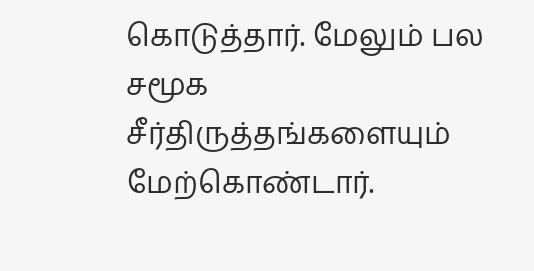கொடுத்தார். மேலும் பல சமூக சீர்திருத்தங்களையும் மேற்கொண்டார்.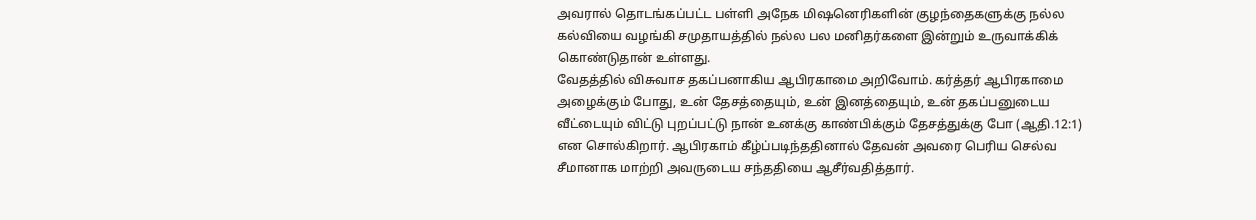அவரால் தொடங்கப்பட்ட பள்ளி அநேக மிஷனெரிகளின் குழந்தைகளுக்கு நல்ல கல்வியை வழங்கி சமுதாயத்தில் நல்ல பல மனிதர்களை இன்றும் உருவாக்கிக் கொண்டுதான் உள்ளது.
வேதத்தில் விசுவாச தகப்பனாகிய ஆபிரகாமை அறிவோம். கர்த்தர் ஆபிரகாமை அழைக்கும் போது, உன் தேசத்தையும், உன் இனத்தையும், உன் தகப்பனுடைய வீட்டையும் விட்டு புறப்பட்டு நான் உனக்கு காண்பிக்கும் தேசத்துக்கு போ (ஆதி.12:1) என சொல்கிறார். ஆபிரகாம் கீழ்ப்படிந்ததினால் தேவன் அவரை பெரிய செல்வ சீமானாக மாற்றி அவருடைய சந்ததியை ஆசீர்வதித்தார்.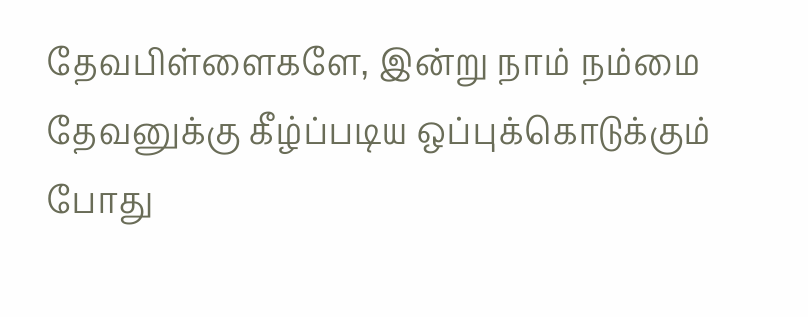தேவபிள்ளைகளே, இன்று நாம் நம்மை தேவனுக்கு கீழ்ப்படிய ஒப்புக்கொடுக்கும் போது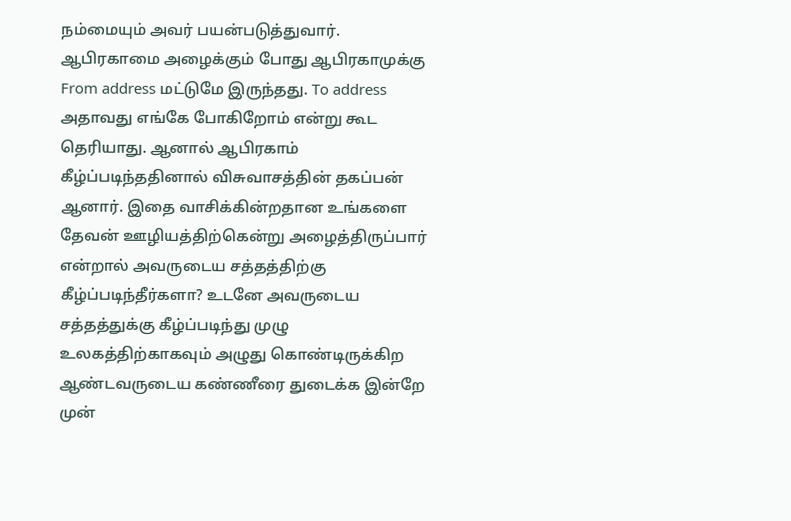நம்மையும் அவர் பயன்படுத்துவார். ஆபிரகாமை அழைக்கும் போது ஆபிரகாமுக்கு From address மட்டுமே இருந்தது. To address அதாவது எங்கே போகிறோம் என்று கூட தெரியாது. ஆனால் ஆபிரகாம் கீழ்ப்படிந்ததினால் விசுவாசத்தின் தகப்பன் ஆனார். இதை வாசிக்கின்றதான உங்களை தேவன் ஊழியத்திற்கென்று அழைத்திருப்பார் என்றால் அவருடைய சத்தத்திற்கு கீழ்ப்படிந்தீர்களா? உடனே அவருடைய சத்தத்துக்கு கீழ்ப்படிந்து முழு உலகத்திற்காகவும் அழுது கொண்டிருக்கிற ஆண்டவருடைய கண்ணீரை துடைக்க இன்றே முன்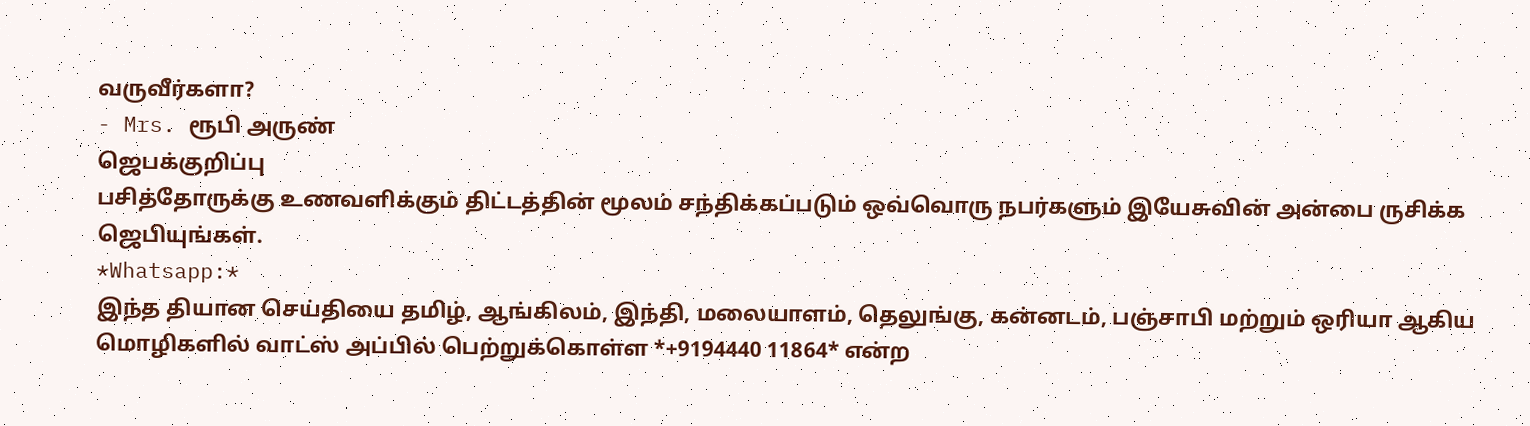வருவீர்களா?
- Mrs. ரூபி அருண்
ஜெபக்குறிப்பு
பசித்தோருக்கு உணவளிக்கும் திட்டத்தின் மூலம் சந்திக்கப்படும் ஒவ்வொரு நபர்களும் இயேசுவின் அன்பை ருசிக்க ஜெபியுங்கள்.
*Whatsapp:*
இந்த தியான செய்தியை தமிழ், ஆங்கிலம், இந்தி, மலையாளம், தெலுங்கு, கன்னடம், பஞ்சாபி மற்றும் ஒரியா ஆகிய மொழிகளில் வாட்ஸ் அப்பில் பெற்றுக்கொள்ள *+9194440 11864* என்ற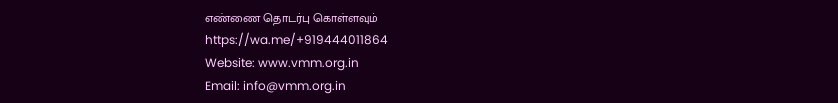எண்ணை தொடர்பு கொள்ளவும்
https://wa.me/+919444011864
Website: www.vmm.org.in
Email: info@vmm.org.in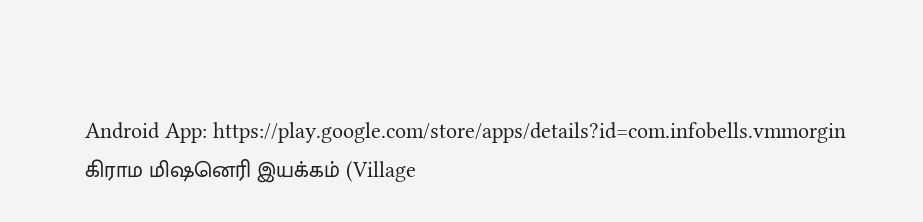Android App: https://play.google.com/store/apps/details?id=com.infobells.vmmorgin
கிராம மிஷனெரி இயக்கம் (Village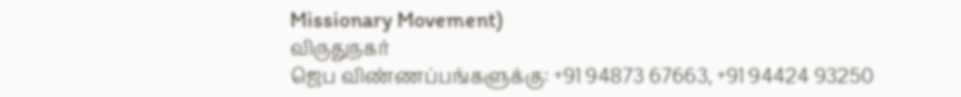Missionary Movement)
விருதுநகர்
ஜெப விண்ணப்பங்களுக்கு: +91 94873 67663, +91 94424 93250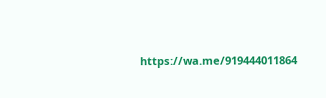https://wa.me/919444011864